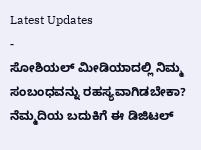Latest Updates
-
ಸೋಶಿಯಲ್ ಮೀಡಿಯಾದಲ್ಲಿ ನಿಮ್ಮ ಸಂಬಂಧವನ್ನು ರಹಸ್ಯವಾಗಿಡಬೇಕಾ? ನೆಮ್ಮದಿಯ ಬದುಕಿಗೆ ಈ ಡಿಜಿಟಲ್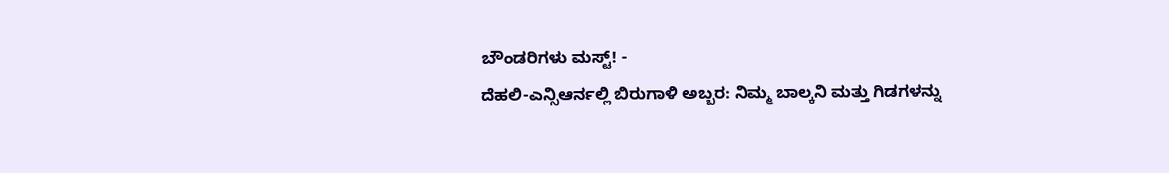ಬೌಂಡರಿಗಳು ಮಸ್ಟ್! -
ದೆಹಲಿ-ಎನ್ಸಿಆರ್ನಲ್ಲಿ ಬಿರುಗಾಳಿ ಅಬ್ಬರ: ನಿಮ್ಮ ಬಾಲ್ಕನಿ ಮತ್ತು ಗಿಡಗಳನ್ನು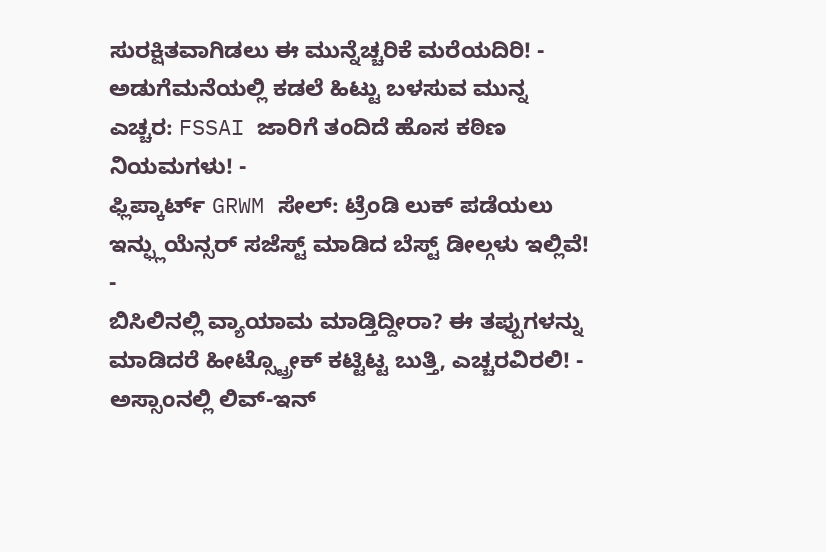ಸುರಕ್ಷಿತವಾಗಿಡಲು ಈ ಮುನ್ನೆಚ್ಚರಿಕೆ ಮರೆಯದಿರಿ! -
ಅಡುಗೆಮನೆಯಲ್ಲಿ ಕಡಲೆ ಹಿಟ್ಟು ಬಳಸುವ ಮುನ್ನ ಎಚ್ಚರ: FSSAI ಜಾರಿಗೆ ತಂದಿದೆ ಹೊಸ ಕಠಿಣ ನಿಯಮಗಳು! -
ಫ್ಲಿಪ್ಕಾರ್ಟ್ GRWM ಸೇಲ್: ಟ್ರೆಂಡಿ ಲುಕ್ ಪಡೆಯಲು ಇನ್ಫ್ಲುಯೆನ್ಸರ್ ಸಜೆಸ್ಟ್ ಮಾಡಿದ ಬೆಸ್ಟ್ ಡೀಲ್ಗಳು ಇಲ್ಲಿವೆ! -
ಬಿಸಿಲಿನಲ್ಲಿ ವ್ಯಾಯಾಮ ಮಾಡ್ತಿದ್ದೀರಾ? ಈ ತಪ್ಪುಗಳನ್ನು ಮಾಡಿದರೆ ಹೀಟ್ಸ್ಟ್ರೋಕ್ ಕಟ್ಟಿಟ್ಟ ಬುತ್ತಿ, ಎಚ್ಚರವಿರಲಿ! -
ಅಸ್ಸಾಂನಲ್ಲಿ ಲಿವ್-ಇನ್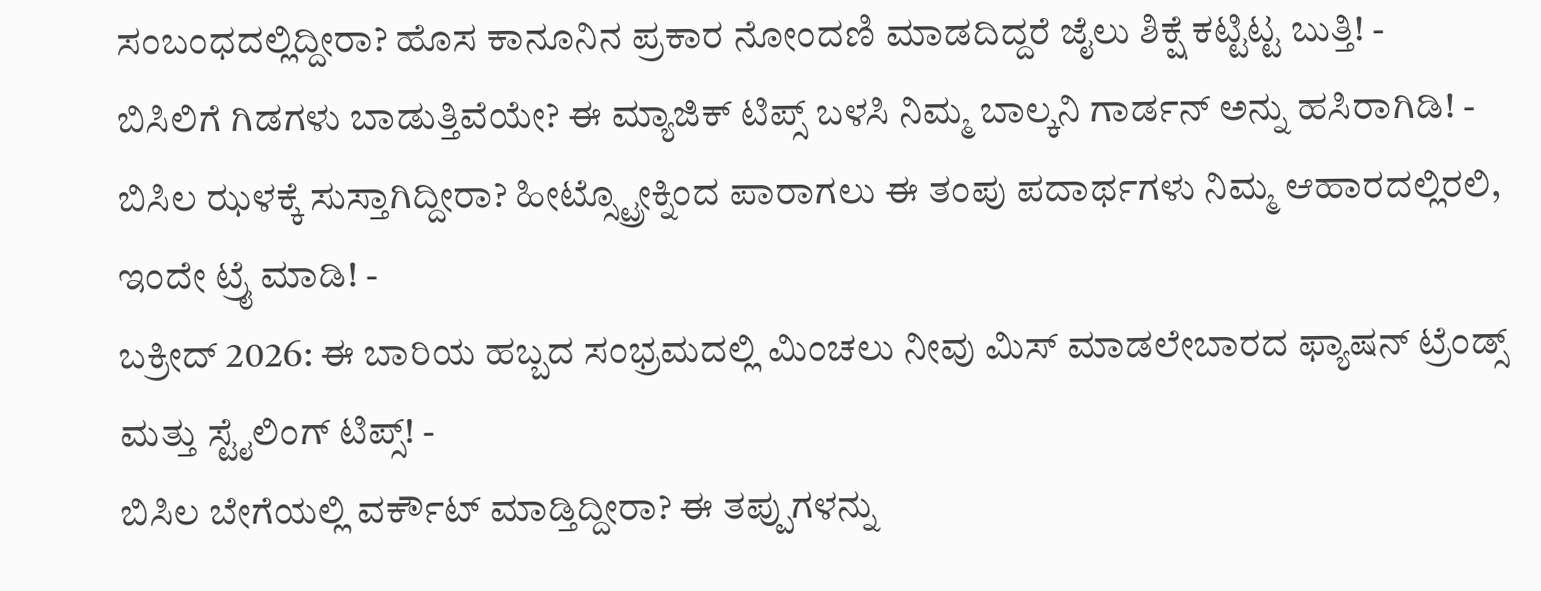ಸಂಬಂಧದಲ್ಲಿದ್ದೀರಾ? ಹೊಸ ಕಾನೂನಿನ ಪ್ರಕಾರ ನೋಂದಣಿ ಮಾಡದಿದ್ದರೆ ಜೈಲು ಶಿಕ್ಷೆ ಕಟ್ಟಿಟ್ಟ ಬುತ್ತಿ! -
ಬಿಸಿಲಿಗೆ ಗಿಡಗಳು ಬಾಡುತ್ತಿವೆಯೇ? ಈ ಮ್ಯಾಜಿಕ್ ಟಿಪ್ಸ್ ಬಳಸಿ ನಿಮ್ಮ ಬಾಲ್ಕನಿ ಗಾರ್ಡನ್ ಅನ್ನು ಹಸಿರಾಗಿಡಿ! -
ಬಿಸಿಲ ಝಳಕ್ಕೆ ಸುಸ್ತಾಗಿದ್ದೀರಾ? ಹೀಟ್ಸ್ಟ್ರೋಕ್ನಿಂದ ಪಾರಾಗಲು ಈ ತಂಪು ಪದಾರ್ಥಗಳು ನಿಮ್ಮ ಆಹಾರದಲ್ಲಿರಲಿ, ಇಂದೇ ಟ್ರೈ ಮಾಡಿ! -
ಬಕ್ರೀದ್ 2026: ಈ ಬಾರಿಯ ಹಬ್ಬದ ಸಂಭ್ರಮದಲ್ಲಿ ಮಿಂಚಲು ನೀವು ಮಿಸ್ ಮಾಡಲೇಬಾರದ ಫ್ಯಾಷನ್ ಟ್ರೆಂಡ್ಸ್ ಮತ್ತು ಸ್ಟೈಲಿಂಗ್ ಟಿಪ್ಸ್! -
ಬಿಸಿಲ ಬೇಗೆಯಲ್ಲಿ ವರ್ಕೌಟ್ ಮಾಡ್ತಿದ್ದೀರಾ? ಈ ತಪ್ಪುಗಳನ್ನು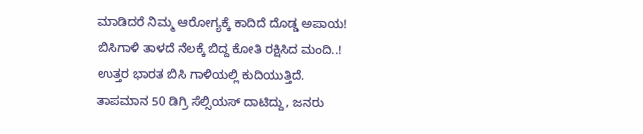ಮಾಡಿದರೆ ನಿಮ್ಮ ಆರೋಗ್ಯಕ್ಕೆ ಕಾದಿದೆ ದೊಡ್ಡ ಅಪಾಯ!
ಬಿಸಿಗಾಳಿ ತಾಳದೆ ನೆಲಕ್ಕೆ ಬಿದ್ದ ಕೋತಿ ರಕ್ಷಿಸಿದ ಮಂದಿ..!
ಉತ್ತರ ಭಾರತ ಬಿಸಿ ಗಾಳಿಯಲ್ಲಿ ಕುದಿಯುತ್ತಿದೆ. ತಾಪಮಾನ 50 ಡಿಗ್ರಿ ಸೆಲ್ಸಿಯಸ್ ದಾಟಿದ್ದು, ಜನರು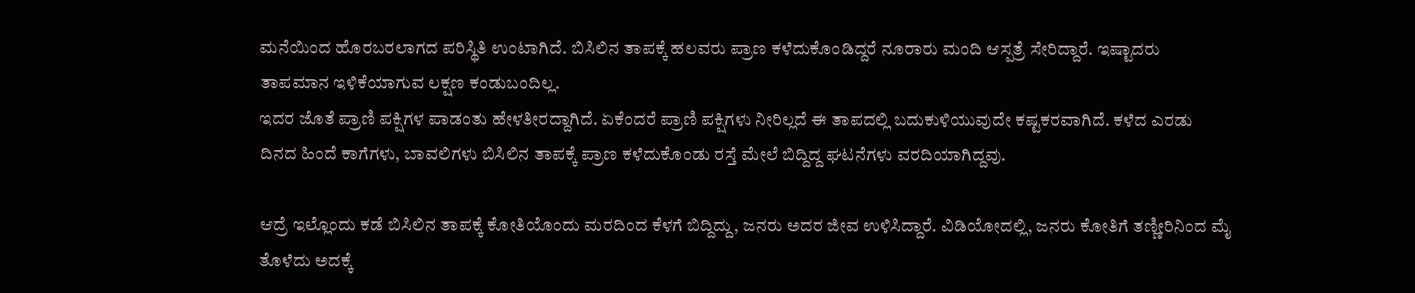ಮನೆಯಿಂದ ಹೊರಬರಲಾಗದ ಪರಿಸ್ಥಿತಿ ಉಂಟಾಗಿದೆ. ಬಿಸಿಲಿನ ತಾಪಕ್ಕೆ ಹಲವರು ಪ್ರಾಣ ಕಳೆದುಕೊಂಡಿದ್ದರೆ ನೂರಾರು ಮಂದಿ ಆಸ್ಪತ್ರೆ ಸೇರಿದ್ದಾರೆ. ಇಷ್ಟಾದರು ತಾಪಮಾನ ಇಳಿಕೆಯಾಗುವ ಲಕ್ಷಣ ಕಂಡುಬಂದಿಲ್ಲ.
ಇದರ ಜೊತೆ ಪ್ರಾಣಿ ಪಕ್ಷಿಗಳ ಪಾಡಂತು ಹೇಳತೀರದ್ದಾಗಿದೆ. ಏಕೆಂದರೆ ಪ್ರಾಣಿ ಪಕ್ಷಿಗಳು ನೀರಿಲ್ಲದೆ ಈ ತಾಪದಲ್ಲಿ ಬದುಕುಳಿಯುವುದೇ ಕಷ್ಟಕರವಾಗಿದೆ. ಕಳೆದ ಎರಡು ದಿನದ ಹಿಂದೆ ಕಾಗೆಗಳು, ಬಾವಲಿಗಳು ಬಿಸಿಲಿನ ತಾಪಕ್ಕೆ ಪ್ರಾಣ ಕಳೆದುಕೊಂಡು ರಸ್ತೆ ಮೇಲೆ ಬಿದ್ದಿದ್ದ ಘಟನೆಗಳು ವರದಿಯಾಗಿದ್ದವು.

ಆದ್ರೆ ಇಲ್ಲೊಂದು ಕಡೆ ಬಿಸಿಲಿನ ತಾಪಕ್ಕೆ ಕೋತಿಯೊಂದು ಮರದಿಂದ ಕೆಳಗೆ ಬಿದ್ದಿದ್ದು, ಜನರು ಅದರ ಜೀವ ಉಳಿಸಿದ್ದಾರೆ. ವಿಡಿಯೋದಲ್ಲಿ, ಜನರು ಕೋತಿಗೆ ತಣ್ಣೀರಿನಿಂದ ಮೈ ತೊಳೆದು ಅದಕ್ಕೆ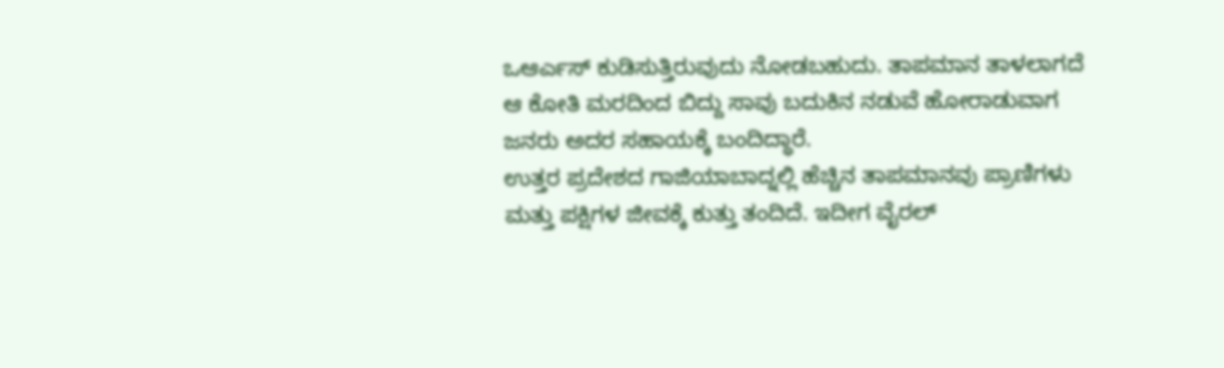ಒಆರ್ಎಸ್ ಕುಡಿಸುತ್ತಿರುವುದು ನೋಡಬಹುದು. ತಾಪಮಾನ ತಾಳಲಾಗದೆ ಆ ಕೋತಿ ಮರದಿಂದ ಬಿದ್ದು ಸಾವು ಬದುಕಿನ ನಡುವೆ ಹೋರಾಡುವಾಗ ಜನರು ಅದರ ಸಹಾಯಕ್ಕೆ ಬಂದಿದ್ಧಾರೆ.
ಉತ್ತರ ಪ್ರದೇಶದ ಗಾಜಿಯಾಬಾದ್ನಲ್ಲಿ ಹೆಚ್ಚಿನ ತಾಪಮಾನವು ಪ್ರಾಣಿಗಳು ಮತ್ತು ಪಕ್ಷಿಗಳ ಜೀವಕ್ಕೆ ಕುತ್ತು ತಂದಿದೆ. ಇದೀಗ ವೈರಲ್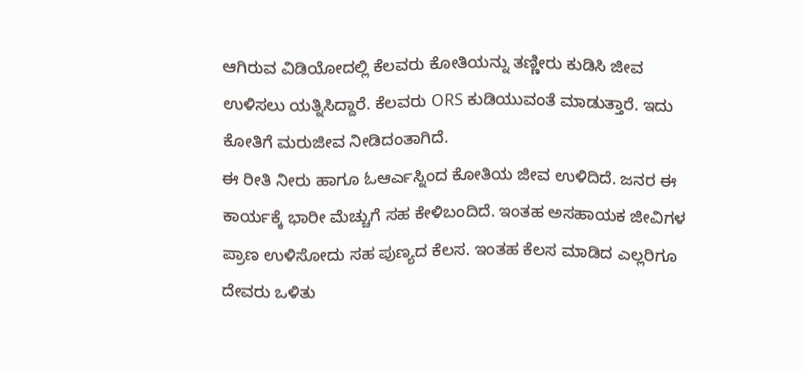ಆಗಿರುವ ವಿಡಿಯೋದಲ್ಲಿ ಕೆಲವರು ಕೋತಿಯನ್ನು ತಣ್ಣೀರು ಕುಡಿಸಿ ಜೀವ ಉಳಿಸಲು ಯತ್ನಿಸಿದ್ದಾರೆ. ಕೆಲವರು ORS ಕುಡಿಯುವಂತೆ ಮಾಡುತ್ತಾರೆ. ಇದು ಕೋತಿಗೆ ಮರುಜೀವ ನೀಡಿದಂತಾಗಿದೆ.
ಈ ರೀತಿ ನೀರು ಹಾಗೂ ಓಆರ್ಎಸ್ನಿಂದ ಕೋತಿಯ ಜೀವ ಉಳಿದಿದೆ. ಜನರ ಈ ಕಾರ್ಯಕ್ಕೆ ಭಾರೀ ಮೆಚ್ಚುಗೆ ಸಹ ಕೇಳಿಬಂದಿದೆ. ಇಂತಹ ಅಸಹಾಯಕ ಜೀವಿಗಳ ಪ್ರಾಣ ಉಳಿಸೋದು ಸಹ ಪುಣ್ಯದ ಕೆಲಸ. ಇಂತಹ ಕೆಲಸ ಮಾಡಿದ ಎಲ್ಲರಿಗೂ ದೇವರು ಒಳಿತು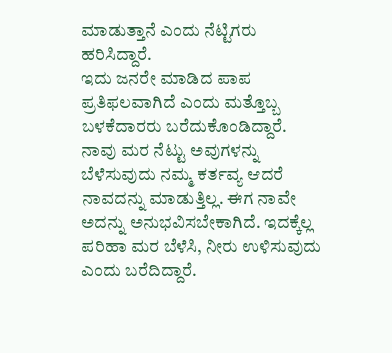ಮಾಡುತ್ತಾನೆ ಎಂದು ನೆಟ್ಟಿಗರು ಹರಿಸಿದ್ದಾರೆ.
ಇದು ಜನರೇ ಮಾಡಿದ ಪಾಪ ಪ್ರತಿಫಲವಾಗಿದೆ ಎಂದು ಮತ್ತೊಬ್ಬ ಬಳಕೆದಾರರು ಬರೆದುಕೊಂಡಿದ್ದಾರೆ. ನಾವು ಮರ ನೆಟ್ಟು ಅವುಗಳನ್ನು ಬೆಳೆಸುವುದು ನಮ್ಮ ಕರ್ತವ್ಯ ಆದರೆ ನಾವದನ್ನು ಮಾಡುತ್ತಿಲ್ಲ. ಈಗ ನಾವೇ ಅದನ್ನು ಅನುಭವಿಸಬೇಕಾಗಿದೆ. ಇದಕ್ಕೆಲ್ಲ ಪರಿಹಾ ಮರ ಬೆಳೆಸಿ, ನೀರು ಉಳಿಸುವುದು ಎಂದು ಬರೆದಿದ್ದಾರೆ.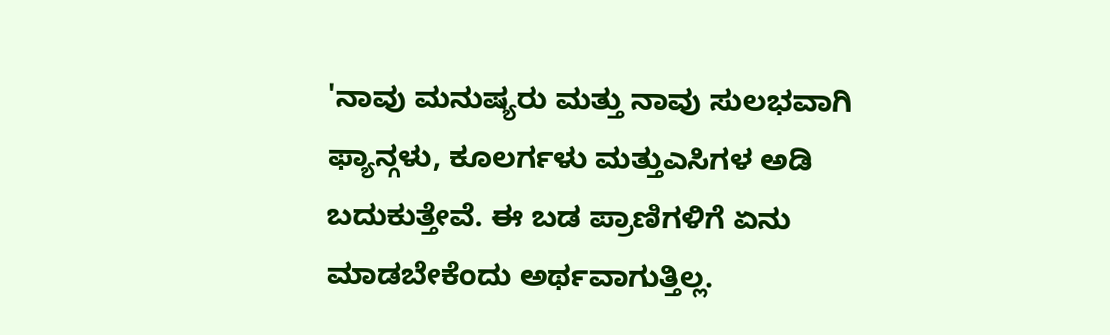'ನಾವು ಮನುಷ್ಯರು ಮತ್ತು ನಾವು ಸುಲಭವಾಗಿ ಫ್ಯಾನ್ಗಳು, ಕೂಲರ್ಗಳು ಮತ್ತುಎಸಿಗಳ ಅಡಿ ಬದುಕುತ್ತೇವೆ. ಈ ಬಡ ಪ್ರಾಣಿಗಳಿಗೆ ಏನು ಮಾಡಬೇಕೆಂದು ಅರ್ಥವಾಗುತ್ತಿಲ್ಲ.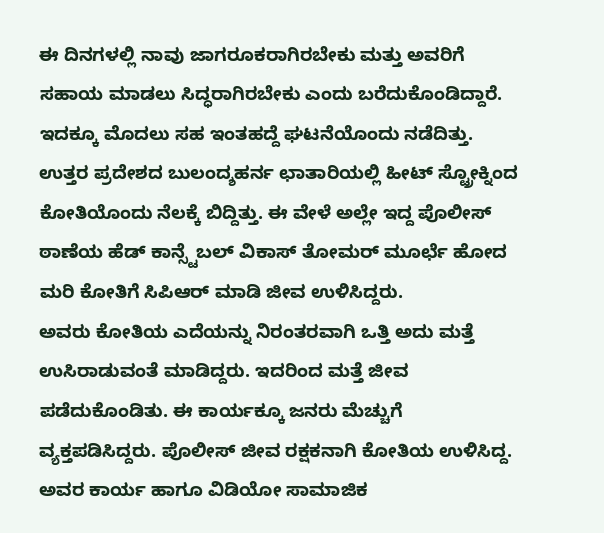ಈ ದಿನಗಳಲ್ಲಿ ನಾವು ಜಾಗರೂಕರಾಗಿರಬೇಕು ಮತ್ತು ಅವರಿಗೆ ಸಹಾಯ ಮಾಡಲು ಸಿದ್ಧರಾಗಿರಬೇಕು ಎಂದು ಬರೆದುಕೊಂಡಿದ್ದಾರೆ.
ಇದಕ್ಕೂ ಮೊದಲು ಸಹ ಇಂತಹದ್ದೆ ಘಟನೆಯೊಂದು ನಡೆದಿತ್ತು. ಉತ್ತರ ಪ್ರದೇಶದ ಬುಲಂದ್ಶಹರ್ನ ಛಾತಾರಿಯಲ್ಲಿ ಹೀಟ್ ಸ್ಟ್ರೋಕ್ನಿಂದ ಕೋತಿಯೊಂದು ನೆಲಕ್ಕೆ ಬಿದ್ದಿತ್ತು. ಈ ವೇಳೆ ಅಲ್ಲೇ ಇದ್ದ ಪೊಲೀಸ್ ಠಾಣೆಯ ಹೆಡ್ ಕಾನ್ಸ್ಟೆಬಲ್ ವಿಕಾಸ್ ತೋಮರ್ ಮೂರ್ಛೆ ಹೋದ ಮರಿ ಕೋತಿಗೆ ಸಿಪಿಆರ್ ಮಾಡಿ ಜೀವ ಉಳಿಸಿದ್ದರು.
ಅವರು ಕೋತಿಯ ಎದೆಯನ್ನು ನಿರಂತರವಾಗಿ ಒತ್ತಿ ಅದು ಮತ್ತೆ ಉಸಿರಾಡುವಂತೆ ಮಾಡಿದ್ದರು. ಇದರಿಂದ ಮತ್ತೆ ಜೀವ ಪಡೆದುಕೊಂಡಿತು. ಈ ಕಾರ್ಯಕ್ಕೂ ಜನರು ಮೆಚ್ಚುಗೆ ವ್ಯಕ್ತಪಡಿಸಿದ್ದರು. ಪೊಲೀಸ್ ಜೀವ ರಕ್ಷಕನಾಗಿ ಕೋತಿಯ ಉಳಿಸಿದ್ದ. ಅವರ ಕಾರ್ಯ ಹಾಗೂ ವಿಡಿಯೋ ಸಾಮಾಜಿಕ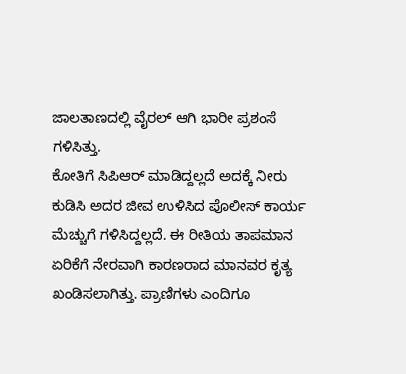ಜಾಲತಾಣದಲ್ಲಿ ವೈರಲ್ ಆಗಿ ಭಾರೀ ಪ್ರಶಂಸೆ ಗಳಿಸಿತ್ತು.
ಕೋತಿಗೆ ಸಿಪಿಆರ್ ಮಾಡಿದ್ದಲ್ಲದೆ ಅದಕ್ಕೆ ನೀರು ಕುಡಿಸಿ ಅದರ ಜೀವ ಉಳಿಸಿದ ಪೊಲೀಸ್ ಕಾರ್ಯ ಮೆಚ್ಚುಗೆ ಗಳಿಸಿದ್ದಲ್ಲದೆ. ಈ ರೀತಿಯ ತಾಪಮಾನ ಏರಿಕೆಗೆ ನೇರವಾಗಿ ಕಾರಣರಾದ ಮಾನವರ ಕೃತ್ಯ ಖಂಡಿಸಲಾಗಿತ್ತು. ಪ್ರಾಣಿಗಳು ಎಂದಿಗೂ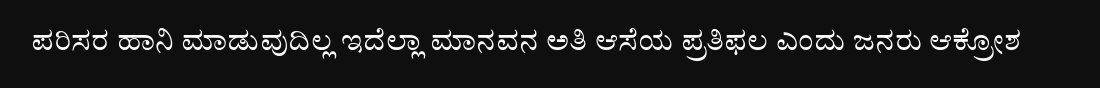ಪರಿಸರ ಹಾನಿ ಮಾಡುವುದಿಲ್ಲ ಇದೆಲ್ಲಾ ಮಾನವನ ಅತಿ ಆಸೆಯ ಪ್ರತಿಫಲ ಎಂದು ಜನರು ಆಕ್ರೋಶ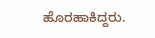ಹೊರಹಾಕಿದ್ದರು.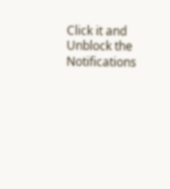Click it and Unblock the Notifications